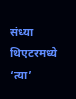संध्या थिएटरमध्ये ‘त्या’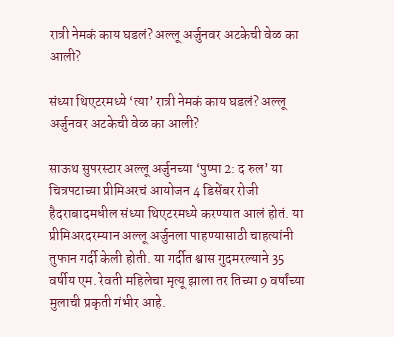रात्री नेमकं काय घडलं? अल्लू अर्जुनवर अटकेची वेळ का आली?

संध्या थिएटरमध्ये ‘त्या’ रात्री नेमकं काय घडलं? अल्लू अर्जुनवर अटकेची वेळ का आली?

साऊथ सुपरस्टार अल्लू अर्जुनच्या ‘पुष्पा 2: द रुल’ या चित्रपटाच्या प्रीमिअरचं आयोजन 4 डिसेंबर रोजी हैदराबादमधील संध्या थिएटरमध्ये करण्यात आलं होतं. या प्रीमिअरदरम्यान अल्लू अर्जुनला पाहण्यासाठी चाहत्यांनी तुफान गर्दी केली होती. या गर्दीत श्वास गुदमरल्याने 35 वर्षीय एम. रेवती महिलेचा मृत्यू झाला तर तिच्या 9 वर्षांच्या मुलाची प्रकृती गंभीर आहे.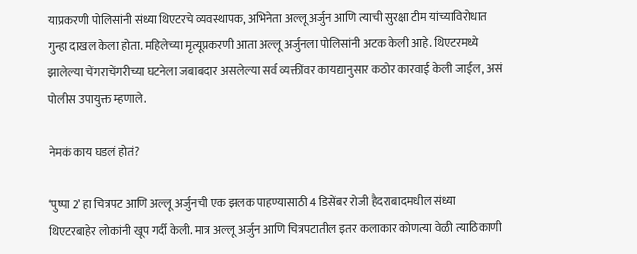याप्रकरणी पोलिसांनी संध्या थिएटरचे व्यवस्थापक, अभिनेता अल्लू अर्जुन आणि त्याची सुरक्षा टीम यांच्याविरोधात गुन्हा दाखल केला होता. महिलेच्या मृत्यूप्रकरणी आता अल्लू अर्जुनला पोलिसांनी अटक केली आहे. थिएटरमध्ये झालेल्या चेंगराचेंगरीच्या घटनेला जबाबदार असलेल्या सर्व व्यक्तींवर कायद्यानुसार कठोर कारवाई केली जाईल, असं पोलीस उपायुक्त म्हणाले.

नेमकं काय घडलं होतं?

‘पुष्पा 2’ हा चित्रपट आणि अल्लू अर्जुनची एक झलक पाहण्यासाठी 4 डिसेंबर रोजी हैदराबादमधील संध्या थिएटरबाहेर लोकांनी खूप गर्दी केली. मात्र अल्लू अर्जुन आणि चित्रपटातील इतर कलाकार कोणत्या वेळी त्याठिकाणी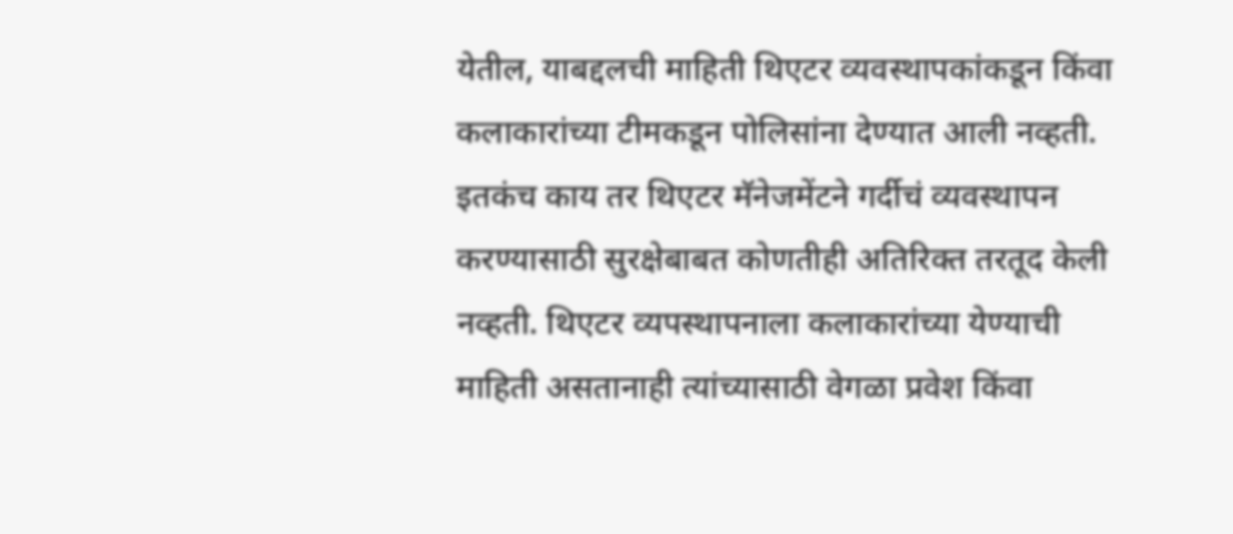येतील, याबद्दलची माहिती थिएटर व्यवस्थापकांकडून किंवा कलाकारांच्या टीमकडून पोलिसांना देण्यात आली नव्हती. इतकंच काय तर थिएटर मॅनेजमेंटने गर्दीचं व्यवस्थापन करण्यासाठी सुरक्षेबाबत कोणतीही अतिरिक्त तरतूद केली नव्हती. थिएटर व्यपस्थापनाला कलाकारांच्या येण्याची माहिती असतानाही त्यांच्यासाठी वेगळा प्रवेश किंवा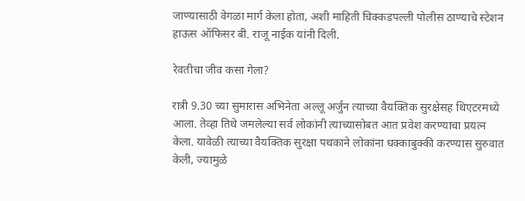जाण्यासाठी वेगळा मार्ग केला होता, अशी माहिती चिक्कडपल्ली पोलीस ठाण्याचे स्टेशन हाऊस ऑफिसर बी. राजू नाईक यांनी दिली.

रेवतीचा जीव कसा गेला?

रात्री 9.30 च्या सुमारास अभिनेता अल्लू अर्जुन त्याच्या वैयक्तिक सुरक्षेसह थिएटरमध्ये आला. तेव्हा तिथे जमलेल्या सर्व लोकांनी त्याच्यासोबत आत प्रवेश करण्याचा प्रयत्न केला. यावेळी त्याच्या वैयक्तिक सुरक्षा पथकाने लोकांना धक्काबुक्की करण्यास सुरुवात केली, ज्यामुळे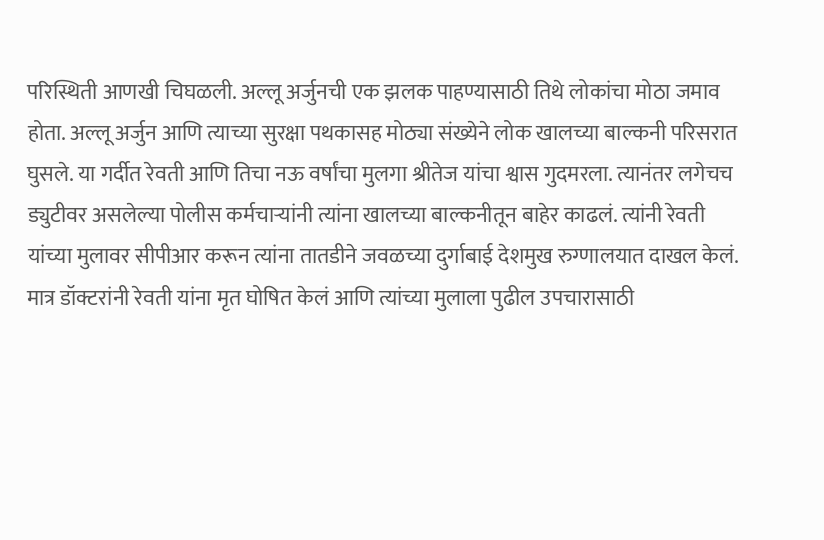परिस्थिती आणखी चिघळली. अल्लू अर्जुनची एक झलक पाहण्यासाठी तिथे लोकांचा मोठा जमाव होता. अल्लू अर्जुन आणि त्याच्या सुरक्षा पथकासह मोठ्या संख्येने लोक खालच्या बाल्कनी परिसरात घुसले. या गर्दीत रेवती आणि तिचा नऊ वर्षांचा मुलगा श्रीतेज यांचा श्वास गुदमरला. त्यानंतर लगेचच ड्युटीवर असलेल्या पोलीस कर्मचाऱ्यांनी त्यांना खालच्या बाल्कनीतून बाहेर काढलं. त्यांनी रेवती यांच्या मुलावर सीपीआर करून त्यांना तातडीने जवळच्या दुर्गाबाई देशमुख रुग्णालयात दाखल केलं. मात्र डॉक्टरांनी रेवती यांना मृत घोषित केलं आणि त्यांच्या मुलाला पुढील उपचारासाठी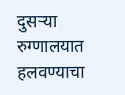दुसऱ्या रुग्णालयात हलवण्याचा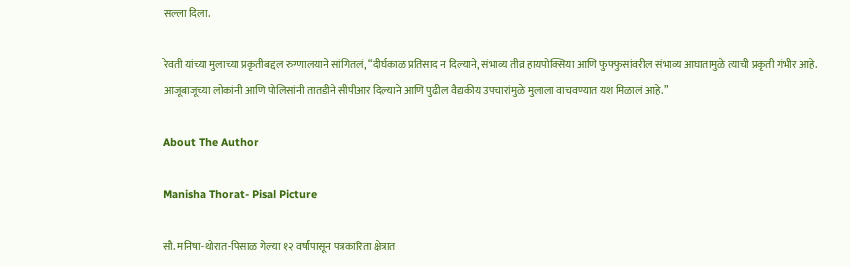सल्ला दिला.

रेवती यांच्या मुलाच्या प्रकृतीबद्दल रुग्णालयाने सांगितलं, “दीर्घकाळ प्रतिसाद न दिल्याने, संभाव्य तीव्र हायपोक्सिया आणि फुफ्फुसांवरील संभाव्य आघातामुळे त्याची प्रकृती गंभीर आहे. आजूबाजूच्या लोकांनी आणि पोलिसांनी तातडीने सीपीआर दिल्याने आणि पुढील वैद्यकीय उपचारांमुळे मुलाला वाचवण्यात यश मिळालं आहे.”

About The Author

Manisha Thorat- Pisal Picture

सौ. मनिषा-थोरात-पिसाळ गेल्या १२ वर्षांपासून पत्रकारिता क्षेत्रात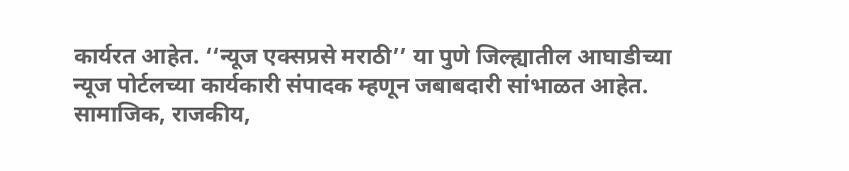कार्यरत आहेत. ‘‘न्यूज एक्सप्रसे मराठी’’ या पुणे जिल्ह्यातील आघाडीच्या न्यूज पोर्टलच्या कार्यकारी संपादक म्हणून जबाबदारी सांभाळत आहेत. सामाजिक, राजकीय,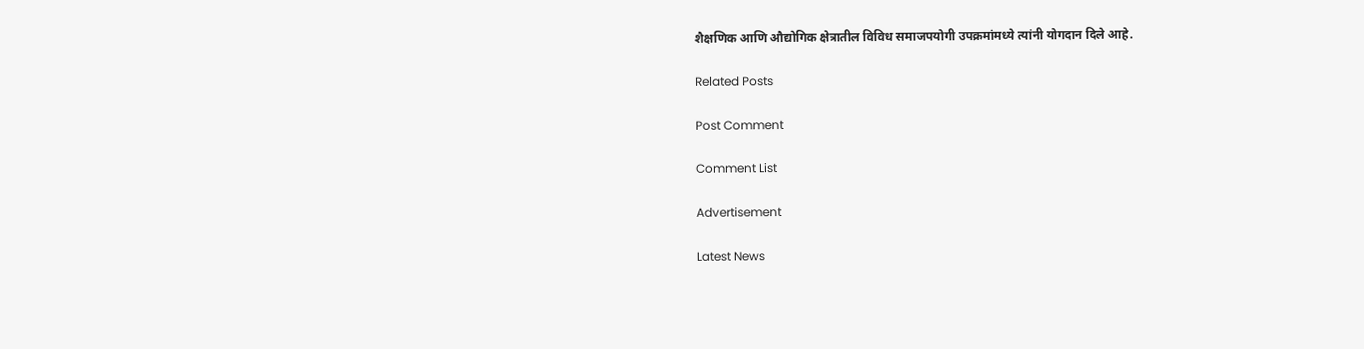शैक्षणिक आणि औद्योगिक क्षेत्रातील विविध समाजपयोगी उपक्रमांमध्ये त्यांनी योगदान दिले आहे.

Related Posts

Post Comment

Comment List

Advertisement

Latest News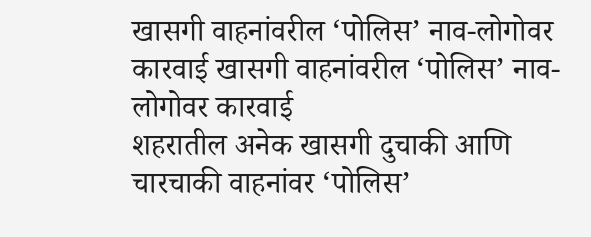खासगी वाहनांवरील ‘पोलिस’ नाव-लोगोवर कारवाई खासगी वाहनांवरील ‘पोलिस’ नाव-लोगोवर कारवाई
शहरातील अनेक खासगी दुचाकी आणि चारचाकी वाहनांवर ‘पोलिस’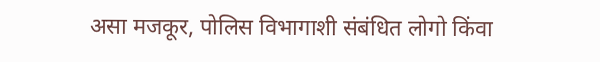असा मजकूर, पोलिस विभागाशी संबंधित लोगो किंवा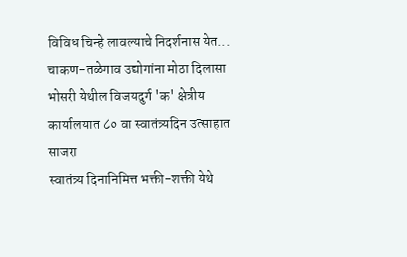विविध चिन्हे लावल्याचे निदर्शनास येत...
चाकण-तळेगाव उद्योगांना मोठा दिलासा
भोसरी येथील विजयदुर्ग 'क' क्षेत्रीय कार्यालयात ८० वा स्वातंत्र्यदिन उत्साहात साजरा
स्वातंत्र्य दिनानिमित्त भक्ती-शक्ती येथे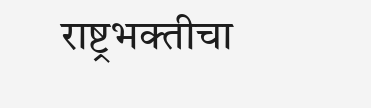राष्ट्रभक्तीचा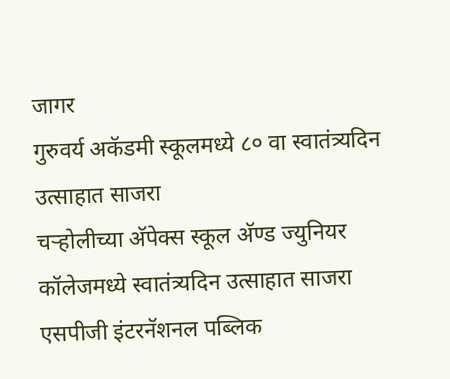जागर
गुरुवर्य अकॅडमी स्कूलमध्ये ८० वा स्वातंत्र्यदिन उत्साहात साजरा
चऱ्होलीच्या अ‍ॅपेक्स स्कूल अ‍ॅण्ड ज्युनियर कॉलेजमध्ये स्वातंत्र्यदिन उत्साहात साजरा
एसपीजी इंटरनॅशनल पब्लिक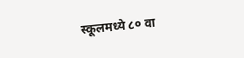स्कूलमध्ये ८० वा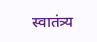स्वातंत्र्य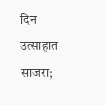दिन उत्साहात साजरा;